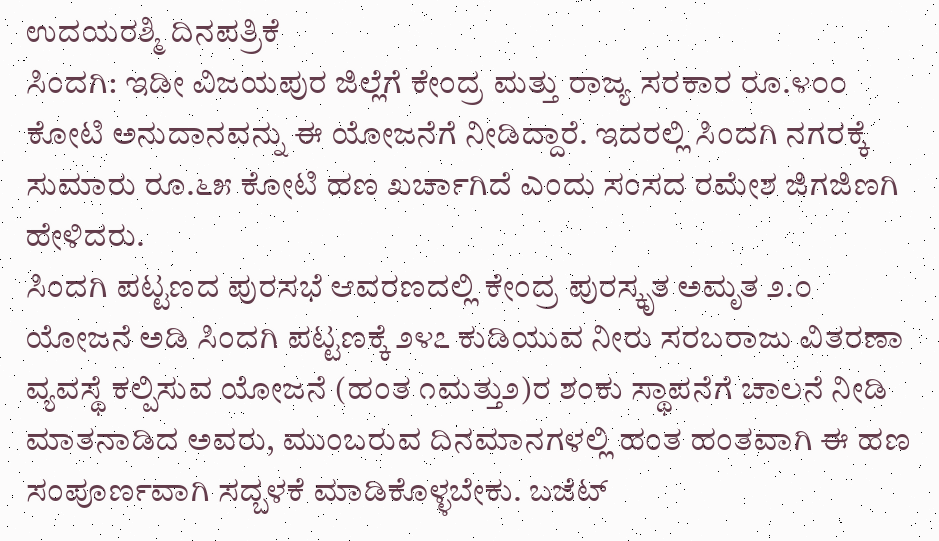ಉದಯರಶ್ಮಿ ದಿನಪತ್ರಿಕೆ
ಸಿಂದಗಿ: ಇಡೀ ವಿಜಯಪುರ ಜಿಲ್ಲೆಗೆ ಕೇಂದ್ರ ಮತ್ತು ರಾಜ್ಯ ಸರಕಾರ ರೂ.೪೦೦ ಕೋಟಿ ಅನುದಾನವನ್ನು ಈ ಯೋಜನೆಗೆ ನೀಡಿದ್ದಾರೆ. ಇದರಲ್ಲಿ ಸಿಂದಗಿ ನಗರಕ್ಕೆ ಸುಮಾರು ರೂ.೬೫ ಕೋಟಿ ಹಣ ಖರ್ಚಾಗಿದೆ ಎಂದು ಸಂಸದ ರಮೇಶ ಜಿಗಜಿಣಗಿ ಹೇಳಿದರು.
ಸಿಂದಗಿ ಪಟ್ಟಣದ ಪುರಸಭೆ ಆವರಣದಲ್ಲಿ ಕೇಂದ್ರ ಪುರಸ್ಕೃತ ಅಮೃತ ೨.೦ ಯೋಜನೆ ಅಡಿ ಸಿಂದಗಿ ಪಟ್ಟಣಕ್ಕೆ ೨೪೭ ಕುಡಿಯುವ ನೀರು ಸರಬರಾಜು ವಿತರಣಾ ವ್ಯವಸ್ಥೆ ಕಲ್ಪಿಸುವ ಯೋಜನೆ (ಹಂತ ೧ಮತ್ತು೨)ರ ಶಂಕು ಸ್ಥಾಪನೆಗೆ ಚಾಲನೆ ನೀಡಿ ಮಾತನಾಡಿದ ಅವರು, ಮುಂಬರುವ ದಿನಮಾನಗಳಲ್ಲಿ ಹಂತ ಹಂತವಾಗಿ ಈ ಹಣ ಸಂಪೂರ್ಣವಾಗಿ ಸದ್ಬಳಕೆ ಮಾಡಿಕೊಳ್ಳಬೇಕು. ಬಜೆಟ್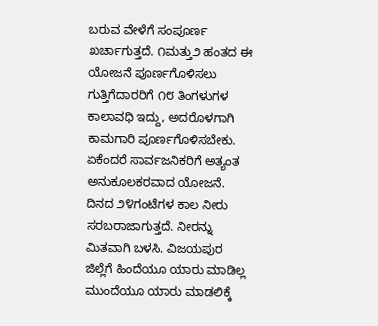ಬರುವ ವೇಳೆಗೆ ಸಂಪೂರ್ಣ ಖರ್ಚಾಗುತ್ತದೆ. ೧ಮತ್ತು೨ ಹಂತದ ಈ ಯೋಜನೆ ಪೂರ್ಣಗೊಳಿಸಲು ಗುತ್ತಿಗೆದಾರರಿಗೆ ೧೮ ತಿಂಗಳುಗಳ ಕಾಲಾವಧಿ ಇದ್ದು, ಅದರೊಳಗಾಗಿ ಕಾಮಗಾರಿ ಪೂರ್ಣಗೊಳಿಸಬೇಕು. ಏಕೆಂದರೆ ಸಾರ್ವಜನಿಕರಿಗೆ ಅತ್ಯಂತ ಅನುಕೂಲಕರವಾದ ಯೋಜನೆ. ದಿನದ ೨೪ಗಂಟೆಗಳ ಕಾಲ ನೀರು ಸರಬರಾಜಾಗುತ್ತದೆ. ನೀರನ್ನು ಮಿತವಾಗಿ ಬಳಸಿ. ವಿಜಯಪುರ ಜಿಲ್ಲೆಗೆ ಹಿಂದೆಯೂ ಯಾರು ಮಾಡಿಲ್ಲ ಮುಂದೆಯೂ ಯಾರು ಮಾಡಲಿಕ್ಕೆ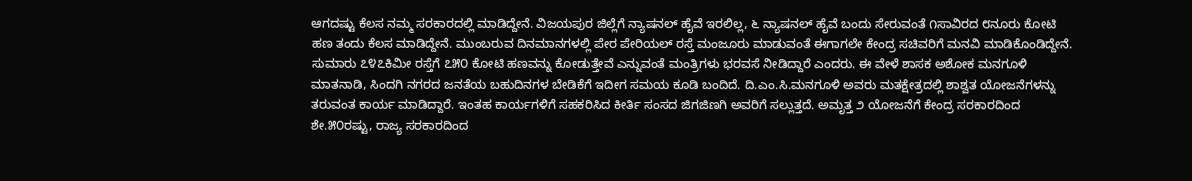ಆಗದಷ್ಟು ಕೆಲಸ ನಮ್ಮ ಸರಕಾರದಲ್ಲಿ ಮಾಡಿದ್ದೇನೆ. ವಿಜಯಪುರ ಜಿಲ್ಲೆಗೆ ನ್ಯಾಷನಲ್ ಹೈವೆ ಇರಲಿಲ್ಲ, ೬ ನ್ಯಾಷನಲ್ ಹೈವೆ ಬಂದು ಸೇರುವಂತೆ ೧ಸಾವಿರದ ೮ನೂರು ಕೋಟಿ ಹಣ ತಂದು ಕೆಲಸ ಮಾಡಿದ್ದೇನೆ. ಮುಂಬರುವ ದಿನಮಾನಗಳಲ್ಲಿ ಪೇರ ಪೇರಿಯಲ್ ರಸ್ತೆ ಮಂಜೂರು ಮಾಡುವಂತೆ ಈಗಾಗಲೇ ಕೇಂದ್ರ ಸಚಿವರಿಗೆ ಮನವಿ ಮಾಡಿಕೊಂಡಿದ್ದೇನೆ. ಸುಮಾರು ೭೪೭ಕಿಮೀ ರಸ್ತೆಗೆ ೭೫೦ ಕೋಟಿ ಹಣವನ್ನು ಕೋಡುತ್ತೇವೆ ಎನ್ನುವಂತೆ ಮಂತ್ರಿಗಳು ಭರವಸೆ ನೀಡಿದ್ದಾರೆ ಎಂದರು. ಈ ವೇಳೆ ಶಾಸಕ ಅಶೋಕ ಮನಗೂಳಿ ಮಾತನಾಡಿ, ಸಿಂದಗಿ ನಗರದ ಜನತೆಯ ಬಹುದಿನಗಳ ಬೇಡಿಕೆಗೆ ಇದೀಗ ಸಮಯ ಕೂಡಿ ಬಂದಿದೆ. ದಿ.ಎಂ.ಸಿ.ಮನಗೂಳಿ ಅವರು ಮತಕ್ಷೇತ್ರದಲ್ಲಿ ಶಾಶ್ವತ ಯೋಜನೆಗಳನ್ನು ತರುವಂತ ಕಾರ್ಯ ಮಾಡಿದ್ದಾರೆ. ಇಂತಹ ಕಾರ್ಯಗಳಿಗೆ ಸಹಕರಿಸಿದ ಕೀರ್ತಿ ಸಂಸದ ಜಿಗಜಿಣಗಿ ಅವರಿಗೆ ಸಲ್ಲುತ್ತದೆ. ಅಮೃತ್ತ ೨ ಯೋಜನೆಗೆ ಕೇಂದ್ರ ಸರಕಾರದಿಂದ ಶೇ.೫೦ರಷ್ಟು, ರಾಜ್ಯ ಸರಕಾರದಿಂದ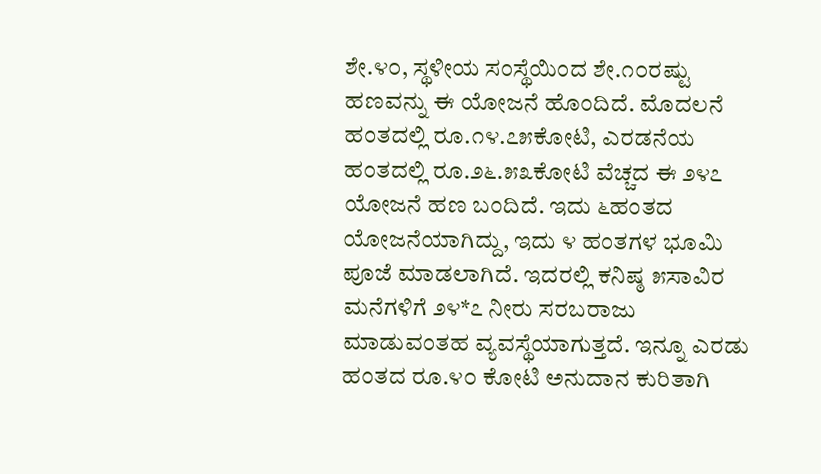ಶೇ.೪೦, ಸ್ಥಳೀಯ ಸಂಸ್ಥೆಯಿಂದ ಶೇ.೧೦ರಷ್ಟು ಹಣವನ್ನು ಈ ಯೋಜನೆ ಹೊಂದಿದೆ. ಮೊದಲನೆ ಹಂತದಲ್ಲಿ ರೂ.೧೪.೭೫ಕೋಟಿ, ಎರಡನೆಯ ಹಂತದಲ್ಲಿ ರೂ.೨೬.೫೩ಕೋಟಿ ವೆಚ್ಚದ ಈ ೨೪೭ ಯೋಜನೆ ಹಣ ಬಂದಿದೆ. ಇದು ೬ಹಂತದ ಯೋಜನೆಯಾಗಿದ್ದು, ಇದು ೪ ಹಂತಗಳ ಭೂಮಿ ಪೂಜೆ ಮಾಡಲಾಗಿದೆ. ಇದರಲ್ಲಿ ಕನಿಷ್ಠ ೫ಸಾವಿರ ಮನೆಗಳಿಗೆ ೨೪*೭ ನೀರು ಸರಬರಾಜು ಮಾಡುವಂತಹ ವ್ಯವಸ್ಥೆಯಾಗುತ್ತದೆ. ಇನ್ನೂ ಎರಡು ಹಂತದ ರೂ.೪೦ ಕೋಟಿ ಅನುದಾನ ಕುರಿತಾಗಿ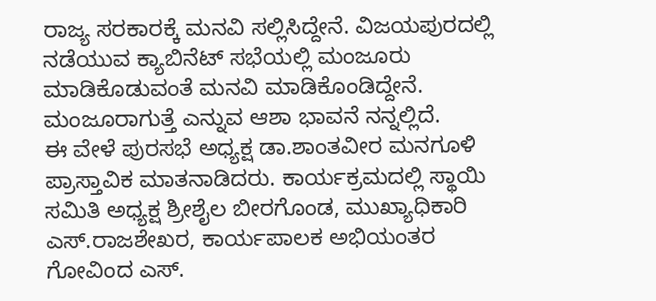ರಾಜ್ಯ ಸರಕಾರಕ್ಕೆ ಮನವಿ ಸಲ್ಲಿಸಿದ್ದೇನೆ. ವಿಜಯಪುರದಲ್ಲಿ ನಡೆಯುವ ಕ್ಯಾಬಿನೆಟ್ ಸಭೆಯಲ್ಲಿ ಮಂಜೂರು ಮಾಡಿಕೊಡುವಂತೆ ಮನವಿ ಮಾಡಿಕೊಂಡಿದ್ದೇನೆ. ಮಂಜೂರಾಗುತ್ತೆ ಎನ್ನುವ ಆಶಾ ಭಾವನೆ ನನ್ನಲ್ಲಿದೆ.
ಈ ವೇಳೆ ಪುರಸಭೆ ಅಧ್ಯಕ್ಷ ಡಾ.ಶಾಂತವೀರ ಮನಗೂಳಿ ಪ್ರಾಸ್ತಾವಿಕ ಮಾತನಾಡಿದರು. ಕಾರ್ಯಕ್ರಮದಲ್ಲಿ ಸ್ಥಾಯಿ ಸಮಿತಿ ಅಧ್ಯಕ್ಷ ಶ್ರೀಶೈಲ ಬೀರಗೊಂಡ, ಮುಖ್ಯಾಧಿಕಾರಿ ಎಸ್.ರಾಜಶೇಖರ, ಕಾರ್ಯಪಾಲಕ ಅಭಿಯಂತರ ಗೋವಿಂದ ಎಸ್.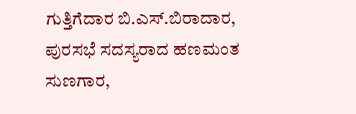ಗುತ್ತಿಗೆದಾರ ಬಿ.ಎಸ್.ಬಿರಾದಾರ, ಪುರಸಭೆ ಸದಸ್ಯರಾದ ಹಣಮಂತ ಸುಣಗಾರ,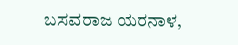ಬಸವರಾಜ ಯರನಾಳ,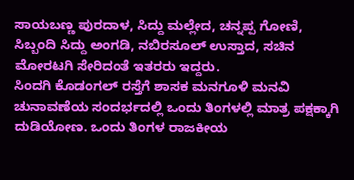ಸಾಯಬಣ್ಣ ಪುರದಾಳ, ಸಿದ್ದು ಮಲ್ಲೇದ, ಚನ್ನಪ್ಪ ಗೋಣಿ, ಸಿಬ್ಬಂದಿ ಸಿದ್ದು ಅಂಗಡಿ, ನಬಿರಸೂಲ್ ಉಸ್ತಾದ, ಸಚಿನ ಮೋರಟಗಿ ಸೇರಿದಂತೆ ಇತರರು ಇದ್ದರು.
ಸಿಂದಗಿ ಕೊಡಂಗಲ್ ರಸ್ತೆಗೆ ಶಾಸಕ ಮನಗೂಳಿ ಮನವಿ
ಚುನಾವಣೆಯ ಸಂದರ್ಭದಲ್ಲಿ ಒಂದು ತಿಂಗಳಲ್ಲಿ ಮಾತ್ರ ಪಕ್ಷಕ್ಕಾಗಿ ದುಡಿಯೋಣ. ಒಂದು ತಿಂಗಳ ರಾಜಕೀಯ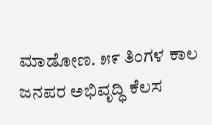ಮಾಡೋಣ. ೫೯ ತಿಂಗಳ ಕಾಲ ಜನಪರ ಅಭಿವೃದ್ಧಿ ಕೆಲಸ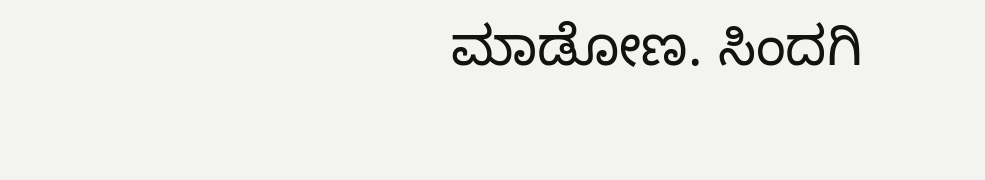ಮಾಡೋಣ. ಸಿಂದಗಿ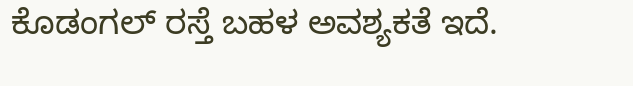ಕೊಡಂಗಲ್ ರಸ್ತೆ ಬಹಳ ಅವಶ್ಯಕತೆ ಇದೆ.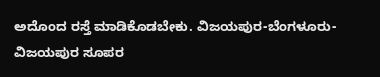ಅದೊಂದ ರಸ್ತೆ ಮಾಡಿಕೊಡಬೇಕು. ವಿಜಯಪುರ-ಬೆಂಗಳೂರು-ವಿಜಯಪುರ ಸೂಪರ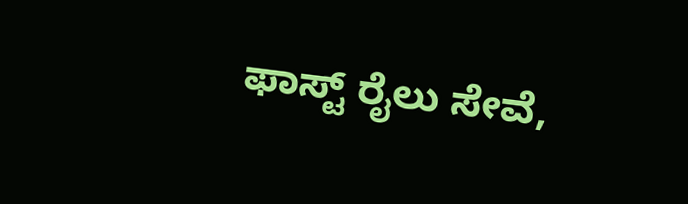ಫಾಸ್ಟ್ ರೈಲು ಸೇವೆ,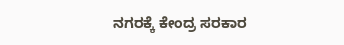ನಗರಕ್ಕೆ ಕೇಂದ್ರ ಸರಕಾರ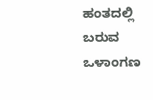ಹಂತದಲ್ಲಿ ಬರುವ ಒಳಾಂಗಣ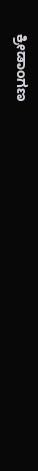ಕ್ರೀಡಾಂಗಣ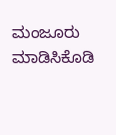ಮಂಜೂರು ಮಾಡಿಸಿಕೊಡಿ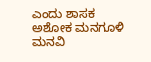ಎಂದು ಶಾಸಕ ಅಶೋಕ ಮನಗೂಳಿ ಮನವಿ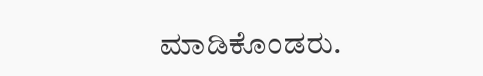ಮಾಡಿಕೊಂಡರು.